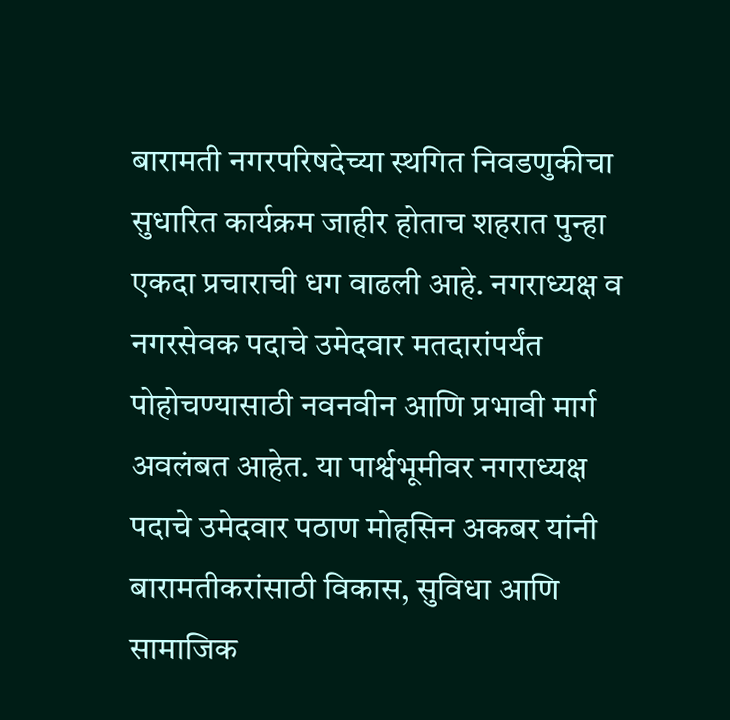बारामती नगरपरिषदेच्या स्थगित निवडणुकीचा सुधारित कार्यक्रम जाहीर होताच शहरात पुन्हा एकदा प्रचाराची धग वाढली आहे. नगराध्यक्ष व नगरसेवक पदाचे उमेदवार मतदारांपर्यंत पोहोचण्यासाठी नवनवीन आणि प्रभावी मार्ग अवलंबत आहेत. या पार्श्वभूमीवर नगराध्यक्ष पदाचे उमेदवार पठाण मोहसिन अकबर यांनी बारामतीकरांसाठी विकास, सुविधा आणि सामाजिक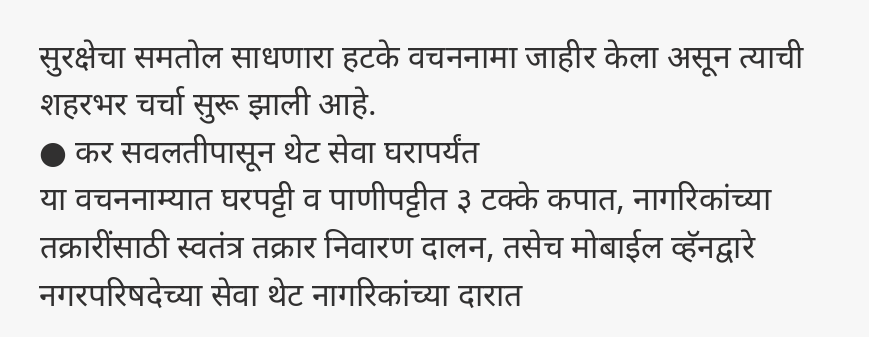सुरक्षेचा समतोल साधणारा हटके वचननामा जाहीर केला असून त्याची शहरभर चर्चा सुरू झाली आहे.
● कर सवलतीपासून थेट सेवा घरापर्यंत
या वचननाम्यात घरपट्टी व पाणीपट्टीत ३ टक्के कपात, नागरिकांच्या तक्रारींसाठी स्वतंत्र तक्रार निवारण दालन, तसेच मोबाईल व्हॅनद्वारे नगरपरिषदेच्या सेवा थेट नागरिकांच्या दारात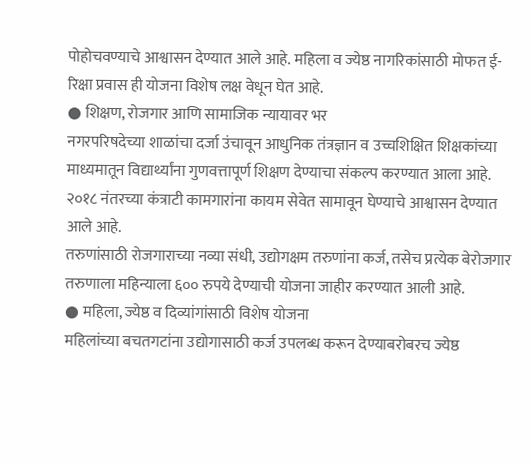पोहोचवण्याचे आश्वासन देण्यात आले आहे. महिला व ज्येष्ठ नागरिकांसाठी मोफत ई-रिक्षा प्रवास ही योजना विशेष लक्ष वेधून घेत आहे.
● शिक्षण, रोजगार आणि सामाजिक न्यायावर भर
नगरपरिषदेच्या शाळांचा दर्जा उंचावून आधुनिक तंत्रज्ञान व उच्चशिक्षित शिक्षकांच्या माध्यमातून विद्यार्थ्यांना गुणवत्तापूर्ण शिक्षण देण्याचा संकल्प करण्यात आला आहे. २०१८ नंतरच्या कंत्राटी कामगारांना कायम सेवेत सामावून घेण्याचे आश्वासन देण्यात आले आहे.
तरुणांसाठी रोजगाराच्या नव्या संधी, उद्योगक्षम तरुणांना कर्ज, तसेच प्रत्येक बेरोजगार तरुणाला महिन्याला ६०० रुपये देण्याची योजना जाहीर करण्यात आली आहे.
● महिला, ज्येष्ठ व दिव्यांगांसाठी विशेष योजना
महिलांच्या बचतगटांना उद्योगासाठी कर्ज उपलब्ध करून देण्याबरोबरच ज्येष्ठ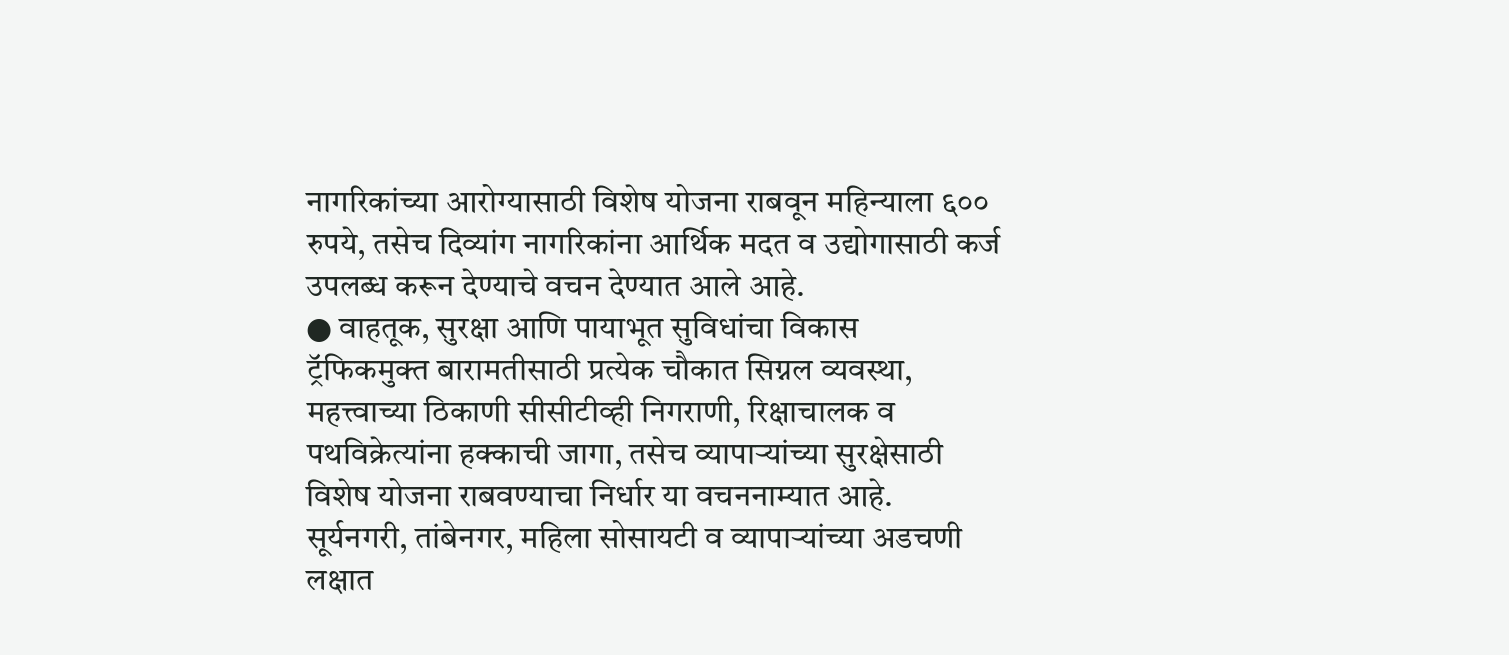नागरिकांच्या आरोग्यासाठी विशेष योजना राबवून महिन्याला ६०० रुपये, तसेच दिव्यांग नागरिकांना आर्थिक मदत व उद्योगासाठी कर्ज उपलब्ध करून देण्याचे वचन देण्यात आले आहे.
● वाहतूक, सुरक्षा आणि पायाभूत सुविधांचा विकास
ट्रॅफिकमुक्त बारामतीसाठी प्रत्येक चौकात सिग्नल व्यवस्था, महत्त्वाच्या ठिकाणी सीसीटीव्ही निगराणी, रिक्षाचालक व पथविक्रेत्यांना हक्काची जागा, तसेच व्यापाऱ्यांच्या सुरक्षेसाठी विशेष योजना राबवण्याचा निर्धार या वचननाम्यात आहे.
सूर्यनगरी, तांबेनगर, महिला सोसायटी व व्यापाऱ्यांच्या अडचणी लक्षात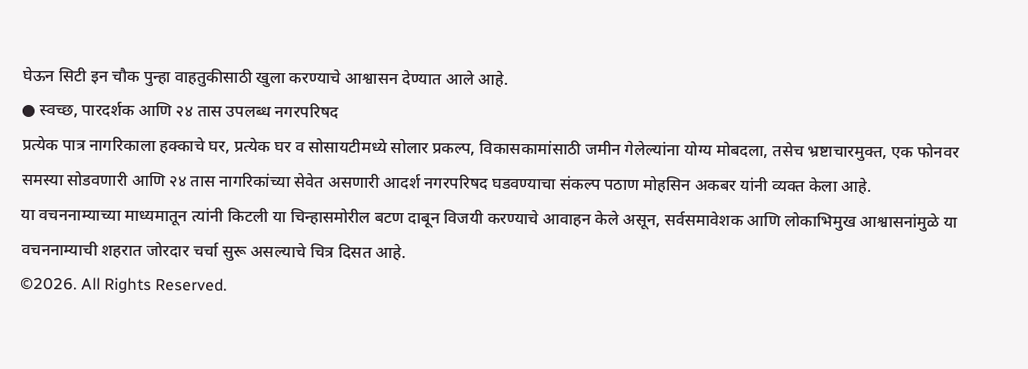घेऊन सिटी इन चौक पुन्हा वाहतुकीसाठी खुला करण्याचे आश्वासन देण्यात आले आहे.
● स्वच्छ, पारदर्शक आणि २४ तास उपलब्ध नगरपरिषद
प्रत्येक पात्र नागरिकाला हक्काचे घर, प्रत्येक घर व सोसायटीमध्ये सोलार प्रकल्प, विकासकामांसाठी जमीन गेलेल्यांना योग्य मोबदला, तसेच भ्रष्टाचारमुक्त, एक फोनवर समस्या सोडवणारी आणि २४ तास नागरिकांच्या सेवेत असणारी आदर्श नगरपरिषद घडवण्याचा संकल्प पठाण मोहसिन अकबर यांनी व्यक्त केला आहे.
या वचननाम्याच्या माध्यमातून त्यांनी किटली या चिन्हासमोरील बटण दाबून विजयी करण्याचे आवाहन केले असून, सर्वसमावेशक आणि लोकाभिमुख आश्वासनांमुळे या वचननाम्याची शहरात जोरदार चर्चा सुरू असल्याचे चित्र दिसत आहे.
©2026. All Rights Reserved.